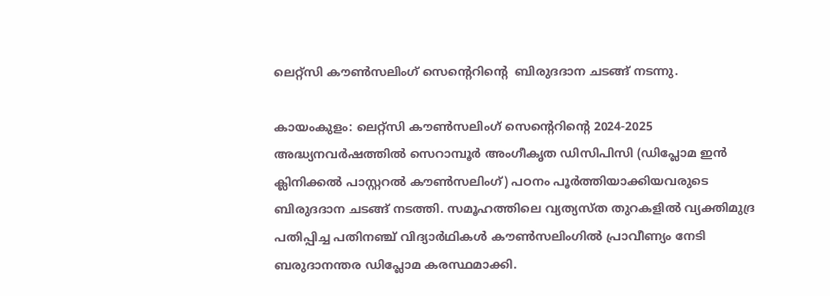ലെറ്റ്സി കൗൺസലിംഗ് സെൻ്റെറിൻ്റെ  ബിരുദദാന ചടങ്ങ് നടന്നു.

കായംകുളം: ലെറ്റ്സി കൗൺസലിംഗ് സെൻ്റെറിൻ്റെ 2024-2025 അദ്ധ്യനവർഷത്തിൽ സെറാമ്പൂർ അംഗീകൃത ഡിസിപിസി (ഡിപ്ലോമ ഇൻ ക്ലിനിക്കൽ പാസ്റ്ററൽ കൗൺസലിംഗ്) പഠനം പൂർത്തിയാക്കിയവരുടെ ബിരുദദാന ചടങ്ങ് നടത്തി. സമൂഹത്തിലെ വ്യത്യസ്ത തുറകളിൽ വ്യക്തിമുദ്ര പതിപ്പിച്ച പതിനഞ്ച് വിദ്യാർഥികൾ കൗൺസലിംഗിൽ പ്രാവീണ്യം നേടി ബരുദാനന്തര ഡിപ്ലോമ കരസ്ഥമാക്കി.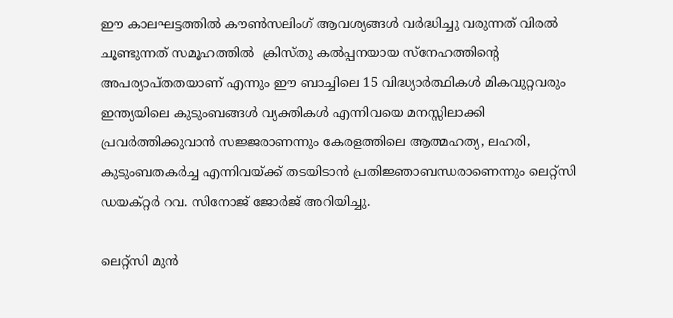ഈ കാലഘട്ടത്തിൽ കൗൺസലിംഗ് ആവശ്യങ്ങൾ വർദ്ധിച്ചു വരുന്നത് വിരൽ ചൂണ്ടുന്നത് സമൂഹത്തിൽ ‌ ക്രിസ്തു കൽപ്പനയായ സ്നേഹത്തിൻ്റെ അപര്യാപ്തതയാണ് എന്നും ഈ ബാച്ചിലെ 15 വിദ്ധ്യാർത്ഥികൾ മികവുറ്റവരും ഇന്ത്യയിലെ കുടുംബങ്ങൾ വ്യക്തികൾ എന്നിവയെ മനസ്സിലാക്കി പ്രവർത്തിക്കുവാൻ സജ്ജരാണന്നും കേരളത്തിലെ ആത്മഹത്യ, ലഹരി, കുടുംബതകർച്ച എന്നിവയ്ക്ക് തടയിടാൻ പ്രതിജ്ഞാബന്ധരാണെന്നും ലെറ്റ്സി ഡയക്റ്റർ റവ. സിനോജ് ജോർജ് അറിയിച്ചു.

ലെറ്റ്സി മുൻ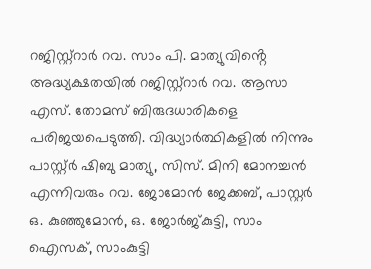റജിസ്റ്റ്റാർ റവ. സാം പി. മാത്യുവിൻ്റെ അദ്ധ്യക്ഷതയിൽ റജിസ്റ്റ്റാർ റവ. ആസാ എസ്. തോമസ് ബിരുദധാരികളെ പരിജയപെടുത്തി. വിദ്ധ്യാർത്ഥികളിൽ നിന്നും പാസ്റ്റ്ർ ഷിബു മാത്യു, സിസ്. മിനി മോനച്ചൻ എന്നിവരും റവ. ജോമോൻ ജേക്കബ്, പാസ്റ്റർ ഒ. കുഞ്ഞുമോൻ, ഒ. ജോർജ്കുട്ടി, സാം ഐസക്, സാംകുട്ടി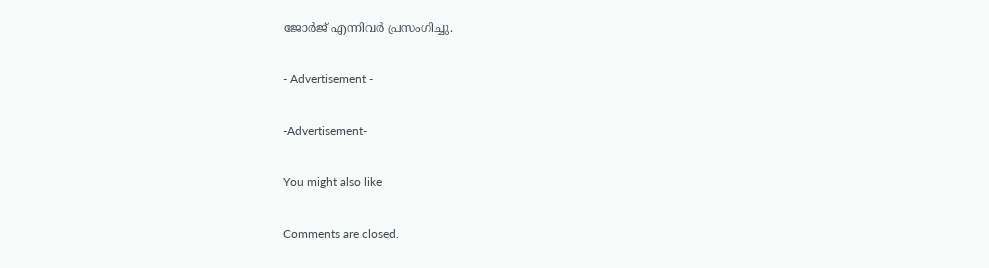ജോർജ് എന്നിവർ പ്രസംഗിച്ചു.

- Advertisement -

-Advertisement-

You might also like

Comments are closed.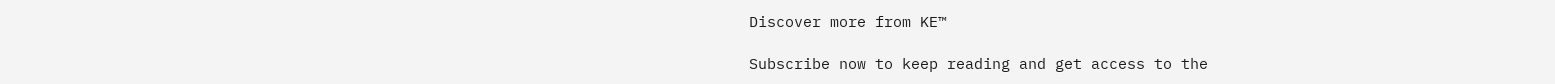Discover more from KE™

Subscribe now to keep reading and get access to the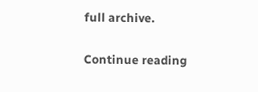full archive.

Continue reading